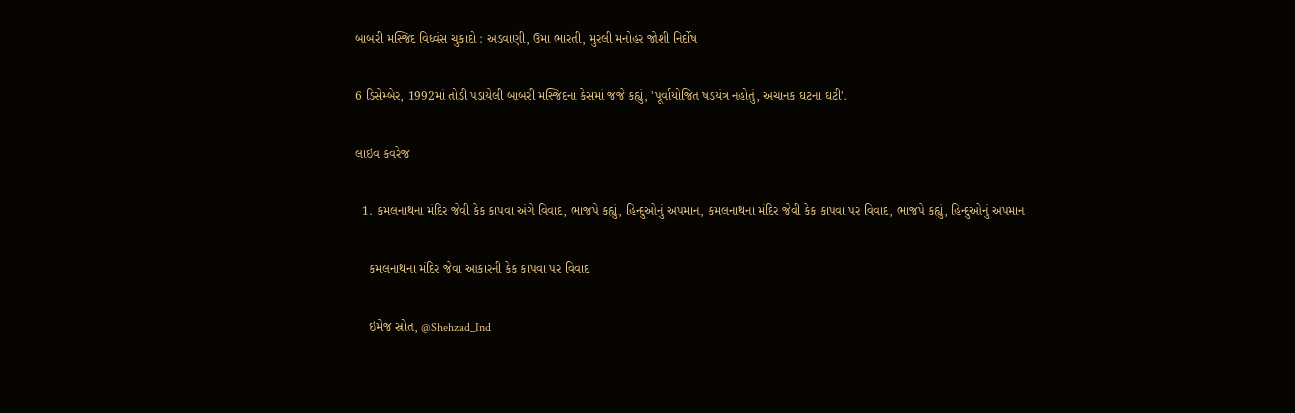બાબરી મસ્જિદ વિધ્વંસ ચુકાદો : અડવાણી, ઉમા ભારતી, મુરલી મનોહર જોશી નિર્દોષ

6 ડિસેમ્બેર, 1992માં તોડી પડાયેલી બાબરી મસ્જિદના કેસમાં જજે કહ્યું, 'પૂર્વાયોજિત ષડયંત્ર નહોતું, અચાનક ઘટના ઘટી'.

લાઇવ કવરેજ

  1. કમલનાથના મંદિર જેવી કેક કાપવા અંગે વિવાદ, ભાજપે કહ્યું, હિન્દુઓનું અપમાન, કમલનાથના મંદિર જેવી કેક કાપવા પર વિવાદ, ભાજપે કહ્યું, હિન્દુઓનું અપમાન

    કમલનાથના મંદિર જેવા આકારની કેક કાપવા પર વિવાદ

    ઇમેજ સ્રોત, @Shehzad_Ind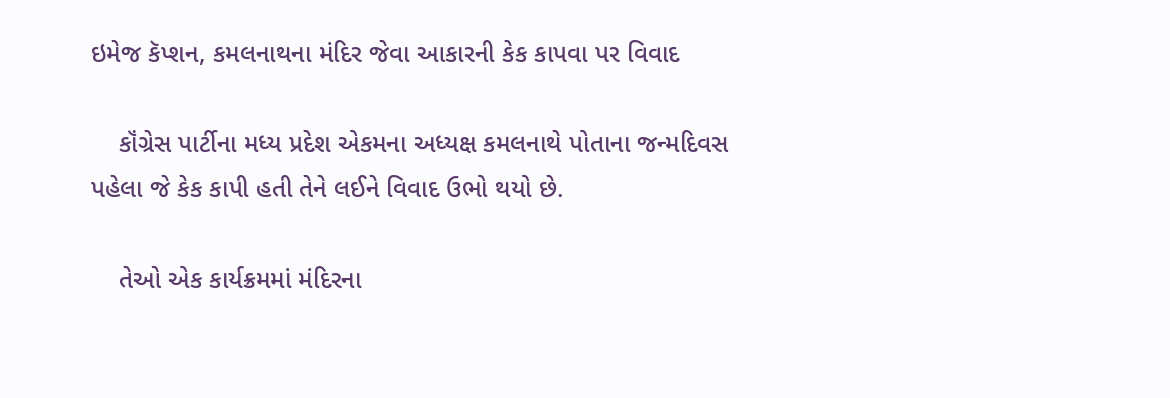ઇમેજ કૅપ્શન, કમલનાથના મંદિર જેવા આકારની કેક કાપવા પર વિવાદ

    કૉંગ્રેસ પાર્ટીના મધ્ય પ્રદેશ એકમના અધ્યક્ષ કમલનાથે પોતાના જન્મદિવસ પહેલા જે કેક કાપી હતી તેને લઈને વિવાદ ઉભો થયો છે.

    તેઓ એક કાર્યક્રમમાં મંદિરના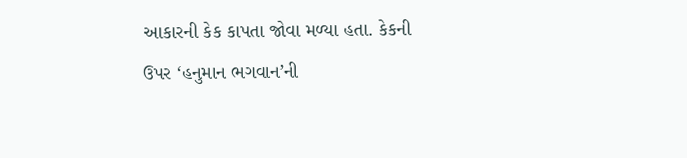આકારની કેક કાપતા જોવા મળ્યા હતા. કેકની ઉપર ‘હનુમાન ભગવાન’ની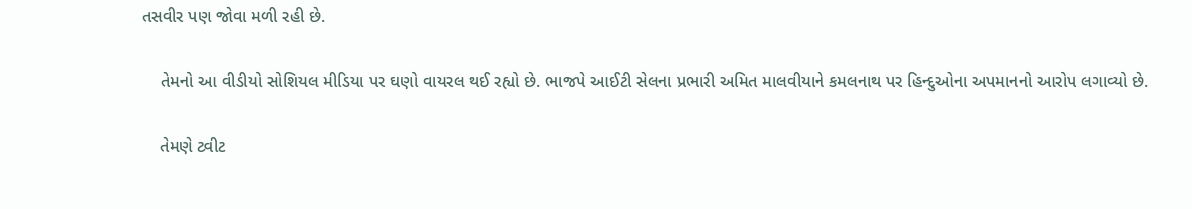તસવીર પણ જોવા મળી રહી છે.

    તેમનો આ વીડીયો સોશિયલ મીડિયા પર ઘણો વાયરલ થઈ રહ્યો છે. ભાજપે આઈટી સેલના પ્રભારી અમિત માલવીયાને કમલનાથ પર હિન્દુઓના અપમાનનો આરોપ લગાવ્યો છે.

    તેમણે ટ્વીટ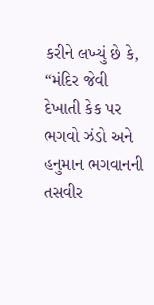કરીને લખ્યું છે કે, “મંદિર જેવી દેખાતી કેક પર ભગવો ઝંડો અને હનુમાન ભગવાનની તસવીર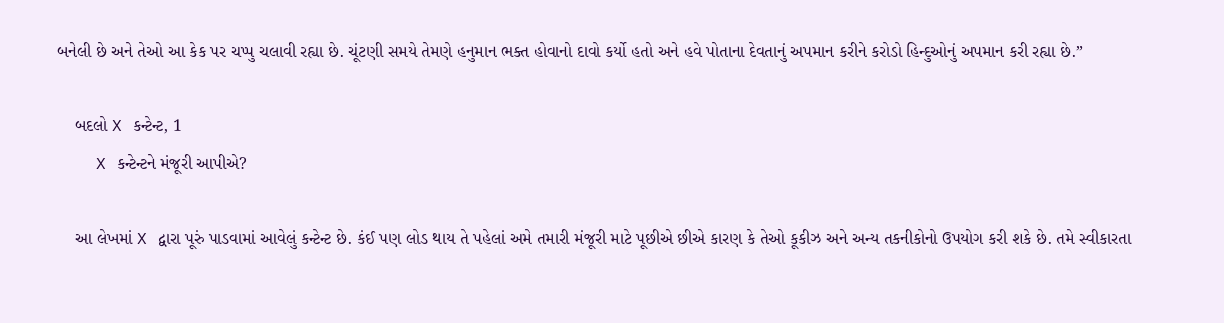બનેલી છે અને તેઓ આ કેક પર ચપ્પુ ચલાવી રહ્યા છે. ચૂંટણી સમયે તેમણે હનુમાન ભક્ત હોવાનો દાવો કર્યો હતો અને હવે પોતાના દેવતાનું અપમાન કરીને કરોડો હિન્દુઓનું અપમાન કરી રહ્યા છે.”

    બદલો X કન્ટેન્ટ, 1
    X કન્ટેન્ટને મંજૂરી આપીએ?

    આ લેખમાં X દ્વારા પૂરું પાડવામાં આવેલું કન્ટેન્ટ છે. કંઈ પણ લોડ થાય તે પહેલાં અમે તમારી મંજૂરી માટે પૂછીએ છીએ કારણ કે તેઓ કૂકીઝ અને અન્ય તકનીકોનો ઉપયોગ કરી શકે છે. તમે સ્વીકારતા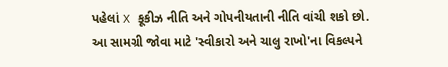પહેલાં X કૂકીઝ નીતિ અને ગોપનીયતાની નીતિ વાંચી શકો છો. આ સામગ્રી જોવા માટે 'સ્વીકારો અને ચાલુ રાખો'ના વિકલ્પને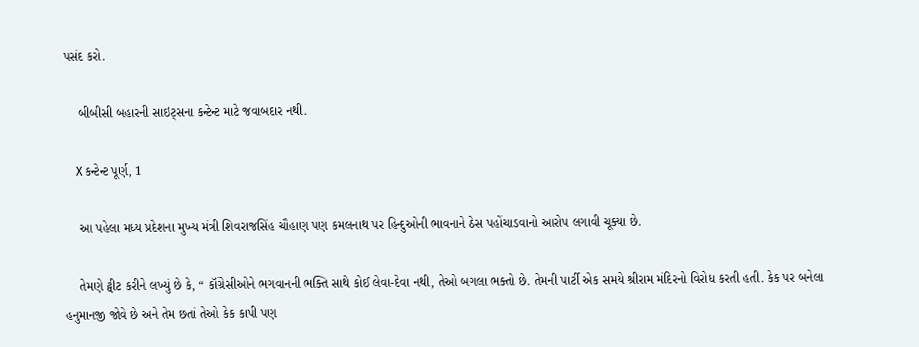પસંદ કરો.

    બીબીસી બહારની સાઇટ્સના કન્ટેન્ટ માટે જવાબદાર નથી.

    X કન્ટેન્ટ પૂર્ણ, 1

    આ પહેલા મધ્ય પ્રદેશના મુખ્ય મંત્રી શિવરાજસિંહ ચૌહાણ પણ કમલનાથ પર હિન્દુઓની ભાવનાને ઠેસ પહોંચાડવાનો આરોપ લગાવી ચૂક્યા છે.

    તેમણે ટ્વીટ કરીને લખ્યું છે કે, “ કૉંગ્રેસીઓને ભગવાનની ભક્તિ સાથે કોઈ લેવા-દેવા નથી, તેઓ બગલા ભક્તો છે. તેમની પાર્ટી એક સમયે શ્રીરામ મંદિરનો વિરોધ કરતી હતી. કેક પર બનેલા હનુમાનજી જોવે છે અને તેમ છતાં તેઓ કેક કાપી પણ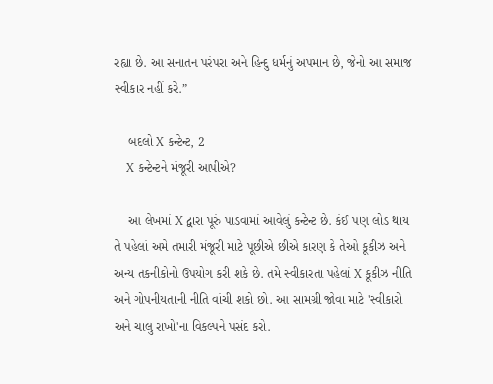રહ્યા છે. આ સનાતન પરંપરા અને હિન્દુ ધર્મનું અપમાન છે, જેનો આ સમાજ સ્વીકાર નહીં કરે.”

    બદલો X કન્ટેન્ટ, 2
    X કન્ટેન્ટને મંજૂરી આપીએ?

    આ લેખમાં X દ્વારા પૂરું પાડવામાં આવેલું કન્ટેન્ટ છે. કંઈ પણ લોડ થાય તે પહેલાં અમે તમારી મંજૂરી માટે પૂછીએ છીએ કારણ કે તેઓ કૂકીઝ અને અન્ય તકનીકોનો ઉપયોગ કરી શકે છે. તમે સ્વીકારતા પહેલાં X કૂકીઝ નીતિ અને ગોપનીયતાની નીતિ વાંચી શકો છો. આ સામગ્રી જોવા માટે 'સ્વીકારો અને ચાલુ રાખો'ના વિકલ્પને પસંદ કરો.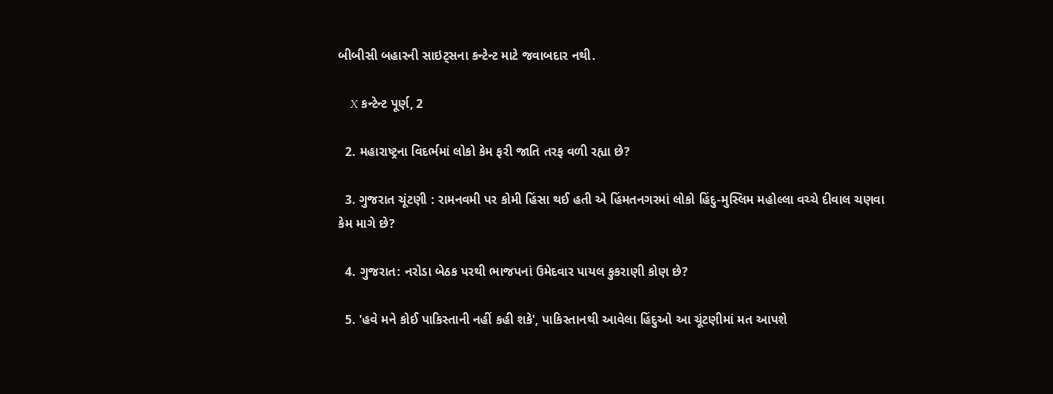બીબીસી બહારની સાઇટ્સના કન્ટેન્ટ માટે જવાબદાર નથી.

    X કન્ટેન્ટ પૂર્ણ, 2

  2. મહારાષ્ટ્રના વિદર્ભમાં લોકો કેમ ફરી જાતિ તરફ વળી રહ્યા છે?

  3. ગુજરાત ચૂંટણી : રામનવમી પર કોમી હિંસા થઈ હતી એ હિંમતનગરમાં લોકો હિંદુ-મુસ્લિમ મહોલ્લા વચ્ચે દીવાલ ચણવા કેમ માગે છે?

  4. ગુજરાત: નરોડા બેઠક પરથી ભાજપનાં ઉમેદવાર પાયલ કુકરાણી કોણ છે?

  5. 'હવે મને કોઈ પાકિસ્તાની નહીં કહી શકે', પાકિસ્તાનથી આવેલા હિંદુઓ આ ચૂંટણીમાં મત આપશે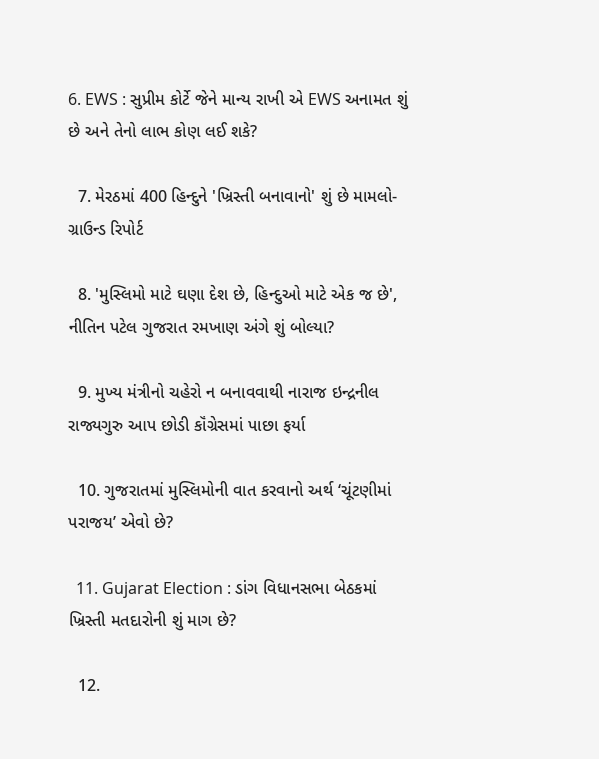6. EWS : સુપ્રીમ કોર્ટે જેને માન્ય રાખી એ EWS અનામત શું છે અને તેનો લાભ કોણ લઈ શકે?

  7. મેરઠમાં 400 હિન્દુને 'ખ્રિસ્તી બનાવાનો' શું છે મામલો- ગ્રાઉન્ડ રિપોર્ટ

  8. 'મુસ્લિમો માટે ઘણા દેશ છે, હિન્દુઓ માટે એક જ છે', નીતિન પટેલ ગુજરાત રમખાણ અંગે શું બોલ્યા?

  9. મુખ્ય મંત્રીનો ચહેરો ન બનાવવાથી નારાજ ઇન્દ્રનીલ રાજ્યગુરુ આપ છોડી કૉંગ્રેસમાં પાછા ફર્યા

  10. ગુજરાતમાં મુસ્લિમોની વાત કરવાનો અર્થ ‘ચૂંટણીમાં પરાજય’ એવો છે?

  11. Gujarat Election : ડાંગ વિધાનસભા બેઠકમાં ખ્રિસ્તી મતદારોની શું માગ છે?

  12.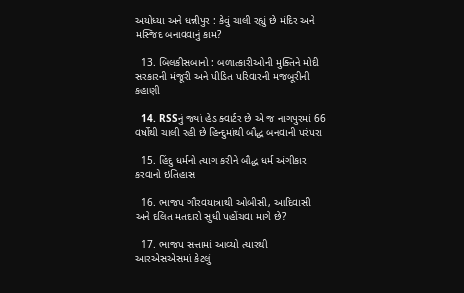અયોધ્યા અને ધન્નીપુર : કેવું ચાલી રહ્યું છે મંદિર અને મસ્જિદ બનાવવાનું કામ?

  13. બિલકીસબાનો : બળાત્કારીઓની મુક્તિને મોદી સરકારની મંજૂરી અને પીડિત પરિવારની મજબૂરીની કહાણી

  14. RSSનું જ્યાં હેડ ક્વાર્ટર છે એ જ નાગપુરમાં 66 વર્ષોથી ચાલી રહી છે હિન્દુમાંથી બૌદ્ધ બનવાની પરંપરા

  15. હિંદુ ધર્મનો ત્યાગ કરીને બૌદ્ધ ધર્મ અંગીકાર કરવાનો ઇતિહાસ

  16. ભાજપ ગૌરવયાત્રાથી ઓબીસી, આદિવાસી અને દલિત મતદારો સુધી પહોંચવા માગે છે?

  17. ભાજપ સત્તામાં આવ્યો ત્યારથી આરએસએસમાં કેટલું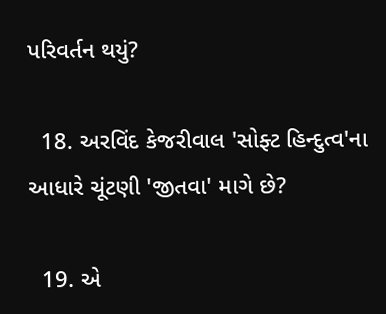પરિવર્તન થયું?

  18. અરવિંદ કેજરીવાલ 'સોફ્ટ હિન્દુત્વ'ના આધારે ચૂંટણી 'જીતવા' માગે છે?

  19. એ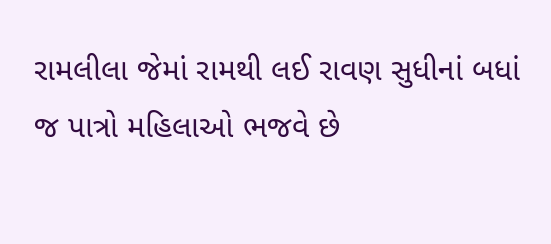રામલીલા જેમાં રામથી લઈ રાવણ સુધીનાં બધાં જ પાત્રો મહિલાઓ ભજવે છે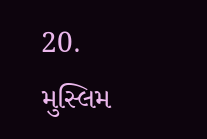20. મુસ્લિમ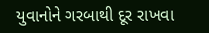યુવાનોને ગરબાથી દૂર રાખવા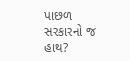પાછળ સરકારનો જ હાથ?